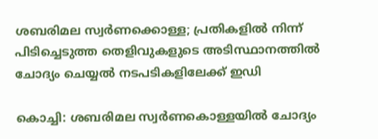ശബരിമല സ്വര്‍ണക്കൊള്ള; പ്രതികളിൽ നിന്ന് പിടിച്ചെടുത്ത തെളിവുകളുടെ അടിസ്ഥാനത്തിൽ ചോദ്യം ചെയ്യല്‍ നടപടികളിലേക്ക് ഇഡി

കൊച്ചി: ശബരിമല സ്വര്‍ണകൊള്ളയില്‍ ചോദ്യം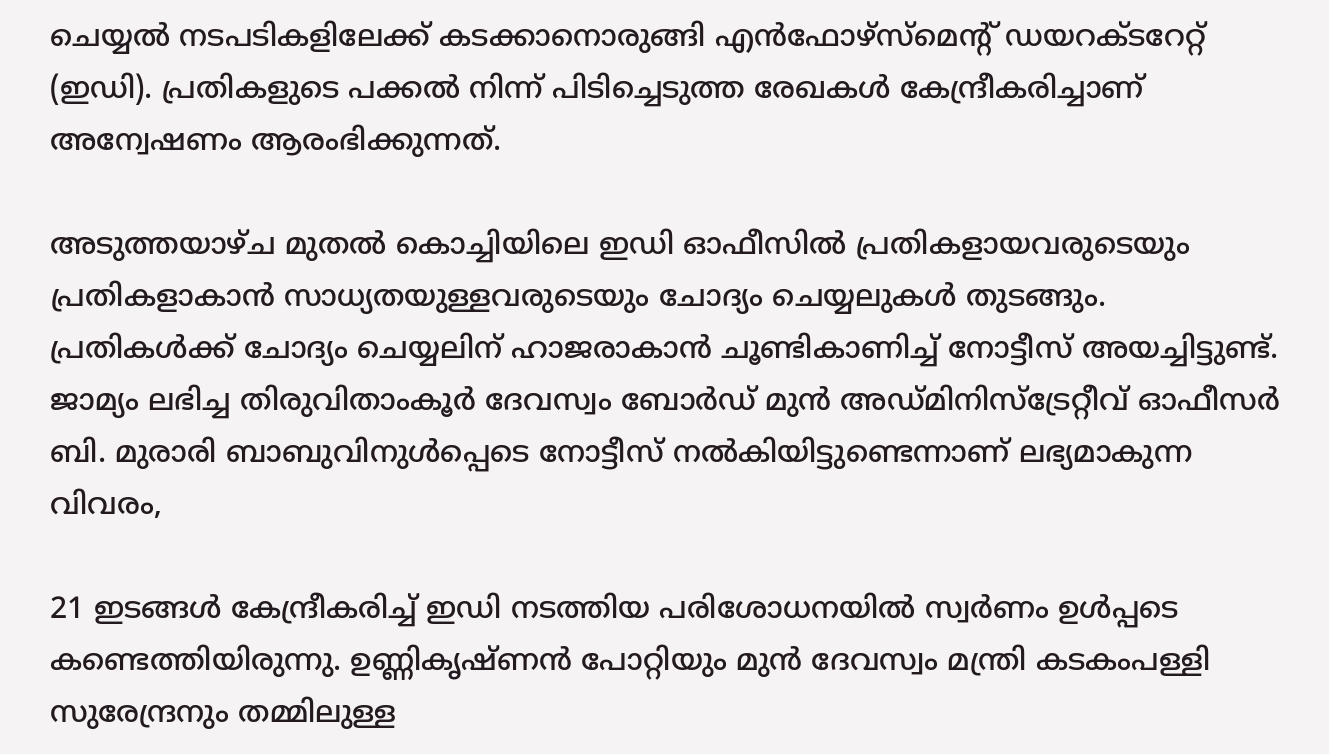ചെയ്യല്‍ നടപടികളിലേക്ക് കടക്കാനൊരുങ്ങി എന്‍ഫോഴ്‌സ്‌മെന്റ് ഡയറക്ടറേറ്റ് (ഇഡി). പ്രതികളുടെ പക്കല്‍ നിന്ന് പിടിച്ചെടുത്ത രേഖകള്‍ കേന്ദ്രീകരിച്ചാണ് അന്വേഷണം ആരംഭിക്കുന്നത്.

അടുത്തയാഴ്ച മുതല്‍ കൊച്ചിയിലെ ഇഡി ഓഫീസില്‍ പ്രതികളായവരുടെയും പ്രതികളാകാന്‍ സാധ്യതയുള്ളവരുടെയും ചോദ്യം ചെയ്യലുകള്‍ തുടങ്ങും. പ്രതികള്‍ക്ക് ചോദ്യം ചെയ്യലിന് ഹാജരാകാന്‍ ചൂണ്ടികാണിച്ച് നോട്ടീസ് അയച്ചിട്ടുണ്ട്. ജാമ്യം ലഭിച്ച തിരുവിതാംകൂര്‍ ദേവസ്വം ബോര്‍ഡ് മുന്‍ അഡ്മിനിസ്‌ട്രേറ്റീവ് ഓഫീസര്‍ ബി. മുരാരി ബാബുവിനുള്‍പ്പെടെ നോട്ടീസ് നല്‍കിയിട്ടുണ്ടെന്നാണ് ലഭ്യമാകുന്ന വിവരം,

21 ഇടങ്ങള്‍ കേന്ദ്രീകരിച്ച് ഇഡി നടത്തിയ പരിശോധനയില്‍ സ്വര്‍ണം ഉള്‍പ്പടെ കണ്ടെത്തിയിരുന്നു. ഉണ്ണികൃഷ്ണന്‍ പോറ്റിയും മുന്‍ ദേവസ്വം മന്ത്രി കടകംപള്ളി സുരേന്ദ്രനും തമ്മിലുള്ള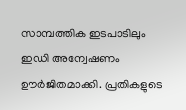സാമ്പത്തിക ഇടപാടിലും ഇഡി അന്വേഷണം ഊർജിതമാക്കി. പ്രതികളുടെ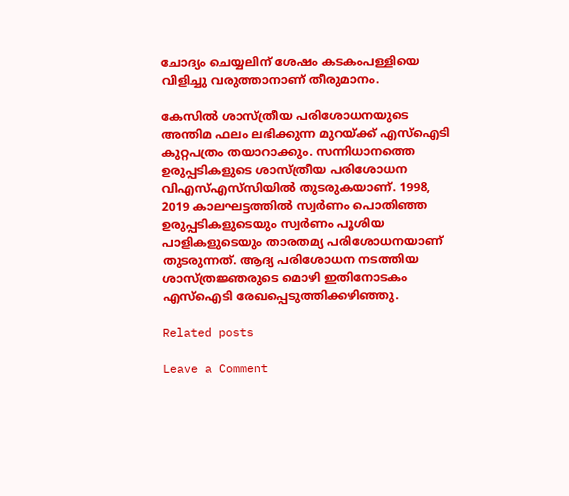ചോദ്യം ചെയ്യലിന് ശേഷം കടകംപള്ളിയെ വിളിച്ചു വരുത്താനാണ് തീരുമാനം.

കേസില്‍ ശാസ്ത്രീയ പരിശോധനയുടെ അന്തിമ ഫലം ലഭിക്കുന്ന മുറയ്ക്ക് എസ്‌ഐടി കുറ്റപത്രം തയാറാക്കും. സന്നിധാനത്തെ ഉരുപ്പടികളുടെ ശാസ്ത്രീയ പരിശോധന വിഎസ്എസ്‌സിയില്‍ തുടരുകയാണ്. 1998, 2019 കാലഘട്ടത്തില്‍ സ്വര്‍ണം പൊതിഞ്ഞ ഉരുപ്പടികളുടെയും സ്വര്‍ണം പൂശിയ പാളികളുടെയും താരതമ്യ പരിശോധനയാണ് തുടരുന്നത്. ആദ്യ പരിശോധന നടത്തിയ ശാസ്ത്രജ്ഞരുടെ മൊഴി ഇതിനോടകം എസ്‌ഐടി രേഖപ്പെടുത്തിക്കഴിഞ്ഞു.

Related posts

Leave a Comment